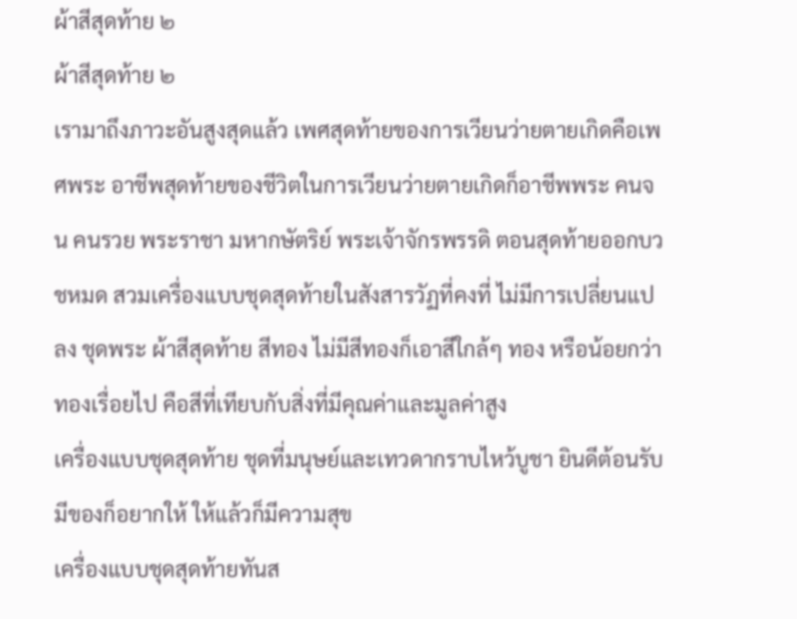ผ้าสีสุดท้าย ๒
ผ้าสีสุดท้าย ๒
เรามาถึงภาวะอันสูงสุดแล้ว เพศสุดท้ายของการเวียนว่ายตายเกิดคือเพศพระ อาชีพสุดท้ายของชีวิตในการเวียนว่ายตายเกิดก็อาชีพพระ คนจน คนรวย พระราชา มหากษัตริย์ พระเจ้าจักรพรรดิ ตอนสุดท้ายออกบวชหมด สวมเครื่องแบบชุดสุดท้ายในสังสารวัฏที่คงที่ ไม่มีการเปลี่ยนแปลง ชุดพระ ผ้าสีสุดท้าย สีทอง ไม่มีสีทองก็เอาสีใกล้ๆ ทอง หรือน้อยกว่าทองเรื่อยไป คือสีที่เทียบกับสิ่งที่มีคุณค่าและมูลค่าสูง
เครื่องแบบชุดสุดท้าย ชุดที่มนุษย์และเทวดากราบไหว้บูชา ยินดีต้อนรับ มีของก็อยากให้ ให้แล้วก็มีความสุข
เครื่องแบบชุดสุดท้ายทันส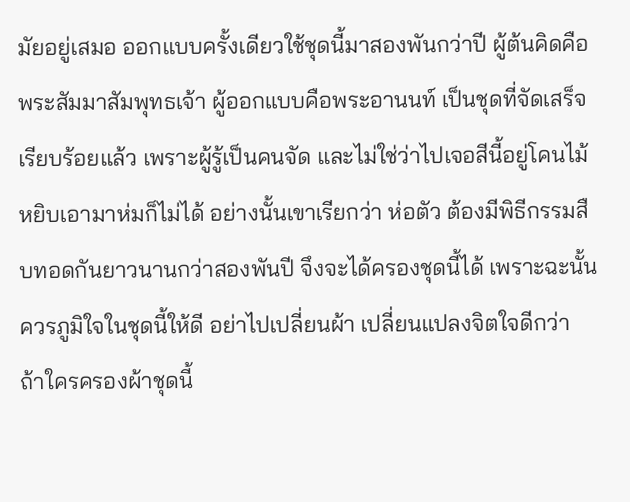มัยอยู่เสมอ ออกแบบครั้งเดียวใช้ชุดนี้มาสองพันกว่าปี ผู้ต้นคิดคือพระสัมมาสัมพุทธเจ้า ผู้ออกแบบคือพระอานนท์ เป็นชุดที่จัดเสร็จเรียบร้อยแล้ว เพราะผู้รู้เป็นคนจัด และไม่ใช่ว่าไปเจอสีนี้อยู่โคนไม้ หยิบเอามาห่มก็ไม่ได้ อย่างนั้นเขาเรียกว่า ห่อตัว ต้องมีพิธีกรรมสืบทอดกันยาวนานกว่าสองพันปี จึงจะได้ครองชุดนี้ได้ เพราะฉะนั้นควรภูมิใจในชุดนี้ให้ดี อย่าไปเปลี่ยนผ้า เปลี่ยนแปลงจิตใจดีกว่า ถ้าใครครองผ้าชุดนี้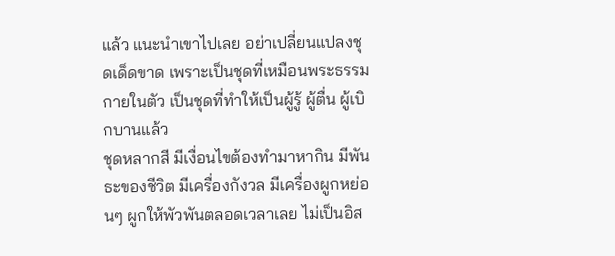แล้ว แนะนำเขาไปเลย อย่าเปลี่ยนแปลงชุดเด็ดขาด เพราะเป็นชุดที่เหมือนพระธรรมกายในตัว เป็นชุดที่ทำให้เป็นผู้รู้ ผู้ตื่น ผู้เบิกบานแล้ว
ชุดหลากสี มีเงื่อนไขต้องทำมาหากิน มีพันธะของชีวิต มีเครื่องกังวล มีเครื่องผูกหย่อนๆ ผูกให้พัวพันตลอดเวลาเลย ไม่เป็นอิส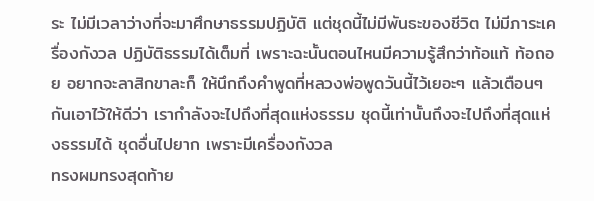ระ ไม่มีเวลาว่างที่จะมาศึกษาธรรมปฏิบัติ แต่ชุดนี้ไม่มีพันธะของชีวิต ไม่มีภาระเครื่องกังวล ปฏิบัติธรรมได้เต็มที่ เพราะฉะนั้นตอนไหนมีความรู้สึกว่าท้อแท้ ท้อถอย อยากจะลาสิกขาละก็ ให้นึกถึงคำพูดที่หลวงพ่อพูดวันนี้ไว้เยอะๆ แล้วเตือนๆ กันเอาไว้ให้ดีว่า เรากำลังจะไปถึงที่สุดแห่งธรรม ชุดนี้เท่านั้นถึงจะไปถึงที่สุดแห่งธรรมได้ ชุดอื่นไปยาก เพราะมีเครื่องกังวล
ทรงผมทรงสุดท้าย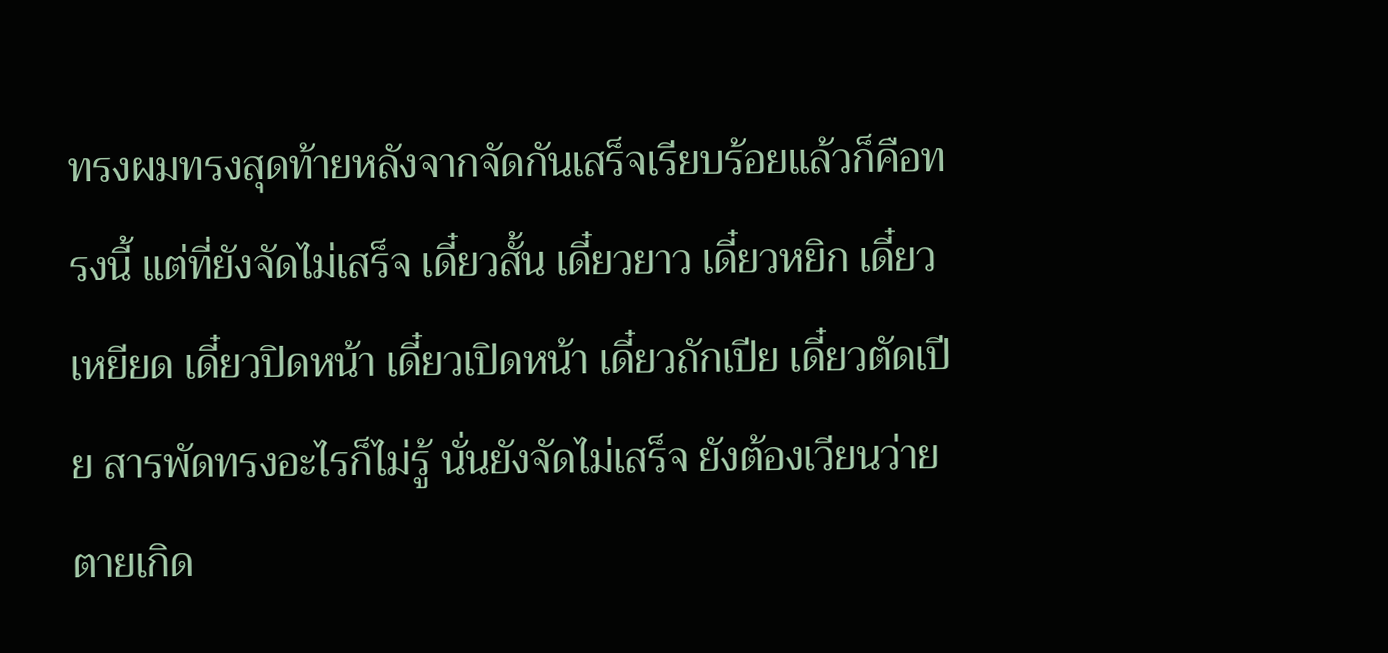ทรงผมทรงสุดท้ายหลังจากจัดกันเสร็จเรียบร้อยแล้วก็คือทรงนี้ แต่ที่ยังจัดไม่เสร็จ เดี๋ยวสั้น เดี๋ยวยาว เดี๋ยวหยิก เดี๋ยวเหยียด เดี๋ยวปิดหน้า เดี๋ยวเปิดหน้า เดี๋ยวถักเปีย เดี๋ยวตัดเปีย สารพัดทรงอะไรก็ไม่รู้ นั่นยังจัดไม่เสร็จ ยังต้องเวียนว่ายตายเกิด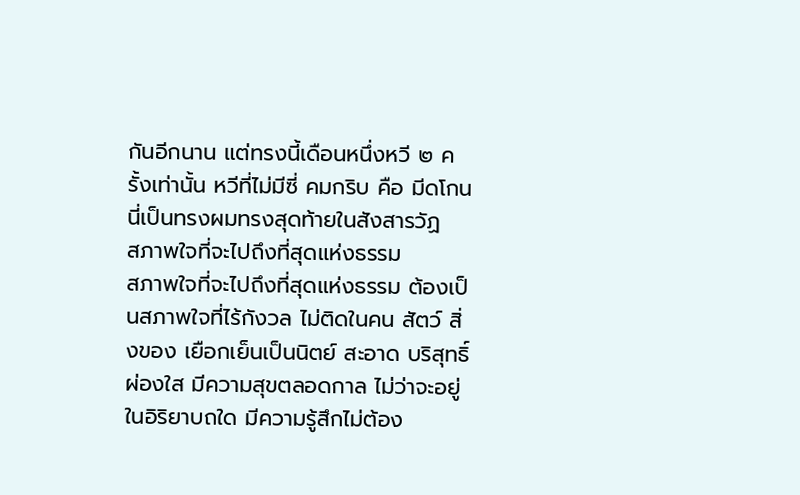กันอีกนาน แต่ทรงนี้เดือนหนึ่งหวี ๒ ครั้งเท่านั้น หวีที่ไม่มีซี่ คมกริบ คือ มีดโกน นี่เป็นทรงผมทรงสุดท้ายในสังสารวัฏ
สภาพใจที่จะไปถึงที่สุดแห่งธรรม
สภาพใจที่จะไปถึงที่สุดแห่งธรรม ต้องเป็นสภาพใจที่ไร้กังวล ไม่ติดในคน สัตว์ สิ่งของ เยือกเย็นเป็นนิตย์ สะอาด บริสุทธิ์ ผ่องใส มีความสุขตลอดกาล ไม่ว่าจะอยู่ในอิริยาบถใด มีความรู้สึกไม่ต้อง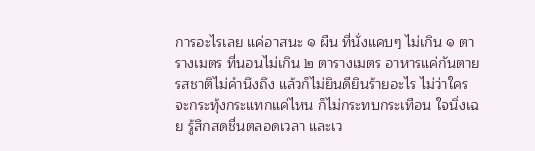การอะไรเลย แค่อาสนะ ๑ ผืน ที่นั่งแคบๆ ไม่เกิน ๑ ตารางเมตร ที่นอนไม่เกิน ๒ ตารางเมตร อาหารแค่กันตาย รสชาติไม่คำนึงถึง แล้วก็ไม่ยินดียินร้ายอะไร ไม่ว่าใครจะกระทุ้งกระแทกแค่ไหน ก็ไม่กระทบกระเทือน ใจนิ่งเฉย รู้สึกสดชื่นตลอดเวลา และเว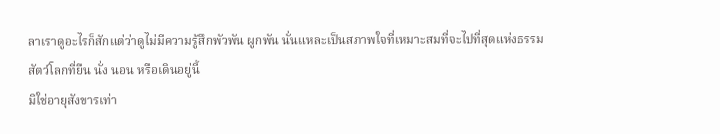ลาเราดูอะไรก็สักแต่ว่าดูไม่มีความรู้สึกพัวพัน ผูกพัน นั่นแหละเป็นสภาพใจที่เหมาะสมที่จะไปที่สุดแห่งธรรม
สัตว์โลกที่ยืน นั่ง นอน หรือเดินอยู่นี้
มิใช่อายุสังขารเท่า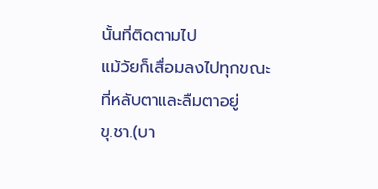นั้นที่ติดตามไป
แม้วัยก็เสื่อมลงไปทุกขณะ
ที่หลับตาและลืมตาอยู่
ขุ.ชา.(บา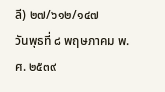ลี) ๒๗/๖๑๒/๑๔๗
วันพุธที่ ๘ พฤษภาคม พ.ศ. ๒๕๓๙